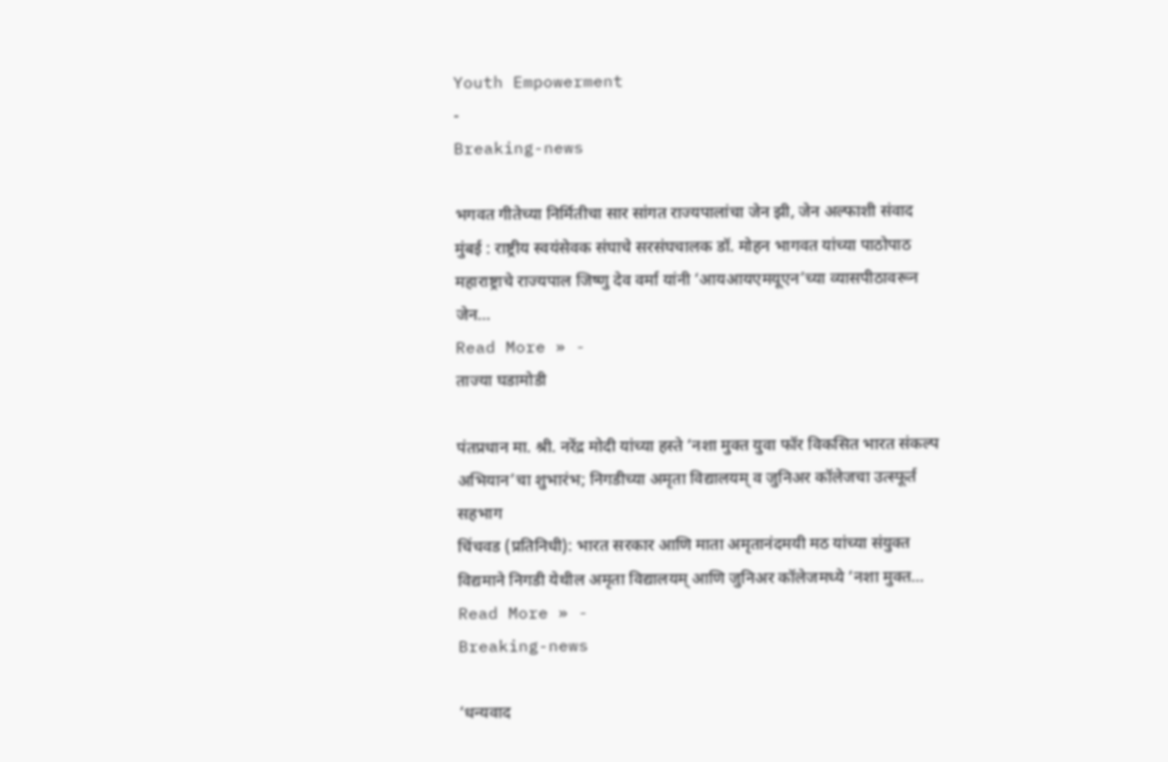Youth Empowerment
-
Breaking-news

भगवत गीतेच्या निर्मितीचा सार सांगत राज्यपालांचा जेन झी, जेन अल्फाशी संवाद
मुंबई : राष्ट्रीय स्वयंसेवक संघाचे सरसंघचालक डॉ. मोहन भागवत यांच्या पाठोपाठ महाराष्ट्राचे राज्यपाल जिष्णु देव वर्मा यांनी ‘आयआयएमयूएन’च्या व्यासपीठावरून जेन…
Read More » -
ताज्या घडामोडी

पंतप्रधान मा. श्री. नरेंद्र मोदी यांच्या हस्ते ‘नशा मुक्त युवा फॉर विकसित भारत संकल्प अभियान’चा शुभारंभ; निगडीच्या अमृता विद्यालयम् व जुनिअर कॉलेजचा उत्स्फूर्त सहभाग
चिंचवड (प्रतिनिधी): भारत सरकार आणि माता अमृतानंदमयी मठ यांच्या संयुक्त विद्यमाने निगडी येथील अमृता विद्यालयम् आणि जुनिअर कॉलेजमध्ये ‘नशा मुक्त…
Read More » -
Breaking-news

‘धन्यवाद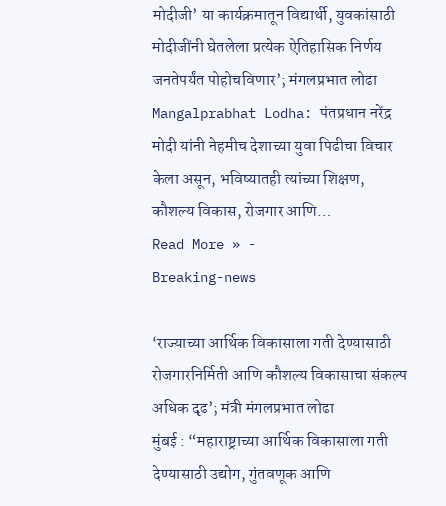मोदीजी’ या कार्यक्रमातून विद्यार्थी, युवकांसाठी मोदीजींनी घेतलेला प्रत्येक ऐतिहासिक निर्णय जनतेपर्यंत पोहोचविणार’; मंगलप्रभात लोढा
Mangalprabhat Lodha: पंतप्रधान नरेंद्र मोदी यांनी नेहमीच देशाच्या युवा पिढीचा विचार केला असून, भविष्यातही त्यांच्या शिक्षण, कौशल्य विकास, रोजगार आणि…
Read More » -
Breaking-news

‘राज्याच्या आर्थिक विकासाला गती देण्यासाठी रोजगारनिर्मिती आणि कौशल्य विकासाचा संकल्प अधिक दृढ’; मंत्री मंगलप्रभात लोढा
मुंबई : “महाराष्ट्राच्या आर्थिक विकासाला गती देण्यासाठी उद्योग, गुंतवणूक आणि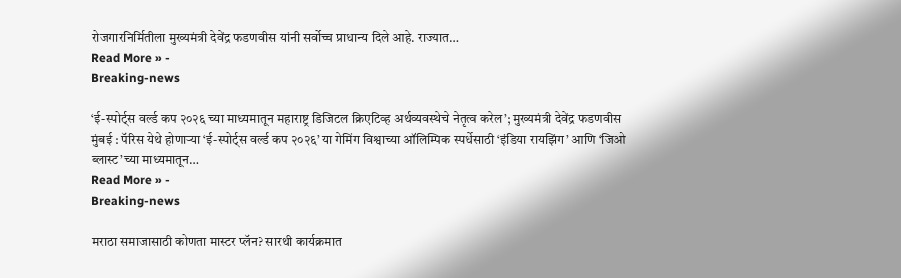रोजगारनिर्मितीला मुख्यमंत्री देवेंद्र फडणवीस यांनी सर्वोच्च प्राधान्य दिले आहे. राज्यात…
Read More » -
Breaking-news

‘ई-स्पोर्ट्स वर्ल्ड कप २०२६ च्या माध्यमातून महाराष्ट्र डिजिटल क्रिएटिव्ह अर्थव्यवस्थेचे नेतृत्व करेल’; मुख्यमंत्री देवेंद्र फडणवीस
मुंबई : पॅरिस येथे होणाऱ्या ‘ई-स्पोर्ट्स वर्ल्ड कप २०२६’ या गेमिंग विश्वाच्या ऑलिम्पिक स्पर्धेसाठी ‘इंडिया रायझिंग’ आणि ‘जिओ ब्लास्ट’च्या माध्यमातून…
Read More » -
Breaking-news

मराठा समाजासाठी कोणता मास्टर प्लॅन? सारथी कार्यक्रमात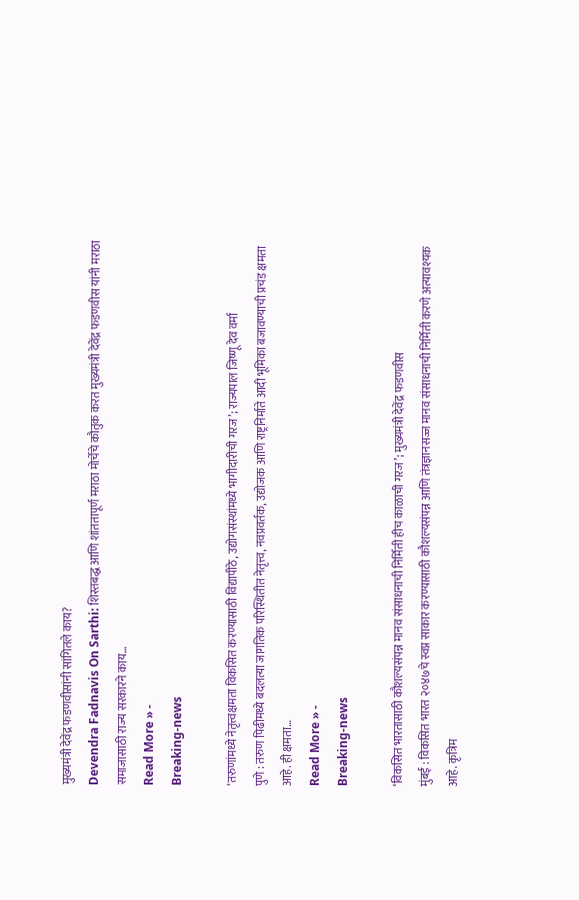मुख्यमंत्री देवेंद्र फडणवीसांनी सांगितले काय?
Devendra Fadnavis On Sarthi: शिस्तबद्ध आणि शांततापूर्ण मराठा मोर्चेचे कौतुक करत मुख्यमंत्री देवेंद्र फडणवीस यांनी मराठा समाजासाठी राज्य सरकारने काय…
Read More » -
Breaking-news

‘तरुणांमध्ये नेतृत्त्वक्षमता विकसित करण्यासाठी विद्यापीठे, उद्योगसंस्थांमध्ये भागीदारीची गरज’; राज्यपाल जिष्णू देव वर्मा
पुणे : तरुण पिढीमध्ये बदलत्या जागतिक परिस्थितीत नेतृत्त्व, नवप्रवर्तक, उद्योजक आणि राष्ट्रनिर्माते आदी भूमिका बजावण्याची प्रचंड क्षमता आहे. ही क्षमता…
Read More » -
Breaking-news

‘विकसित भारतासाठी कौशल्यसंपन्न मानव संसाधनाची निर्मिती हीच काळाची गरज’; मुख्यमंत्री देवेंद्र फडणवीस
मुंबई : विकसित भारत २०४७चे स्वप्न साकार करण्यासाठी कौशल्यसंपन्न आणि तंत्रज्ञानसज्ज मानव संसाधनाची निर्मिती करणे अत्यावश्यक आहे. कृत्रिम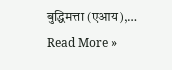बुद्धिमत्ता (एआय),…
Read More »